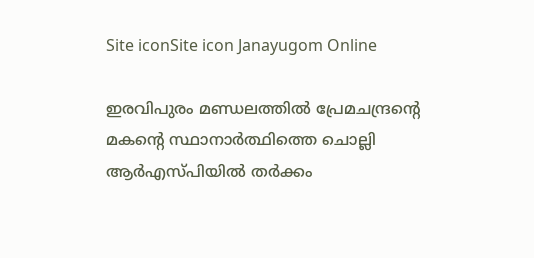Site iconSite icon Janayugom Online

ഇരവിപുരം മണ്ഡലത്തില്‍ പ്രേമചന്ദ്രന്റെ മകന്റെ സ്ഥാനാര്‍ത്ഥിത്തെ ചൊല്ലി ആര്‍എസ്പിയില്‍ തര്‍ക്കം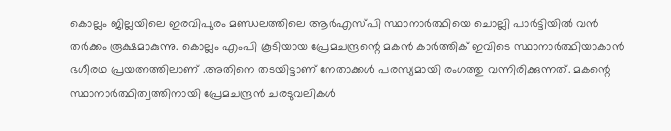കൊല്ലം ജില്ലയിലെ ഇരവിപുരം മണ്ഡലത്തിലെ ആര്‍എസ്പി സ്ഥാനാര്‍ത്ഥിയെ ചൊല്ലി പാര്‍ട്ടിയില്‍ വന്‍ തര്‍ക്കം രൂക്ഷമാകുന്നു. കൊല്ലം എംപി കൂടിയായ പ്രേമചന്ദ്രന്റെ മകന്‍ കാര്‍ത്തിക് ഇവിടെ സ്ഥാനാര്‍ത്ഥിയാകാന്‍ ഭഗീരഥ പ്രയത്നത്തിലാണ് .അതിനെ തടയിട്ടാണ് നേതാക്കള്‍ പരസ്യമായി രംഗത്തു വന്നിരിക്കുന്നത്. മകന്റെ സ്ഥാനാര്‍ത്ഥിത്വത്തിനായി പ്രേമചന്ദ്രന്‍ ചരടുവലികള്‍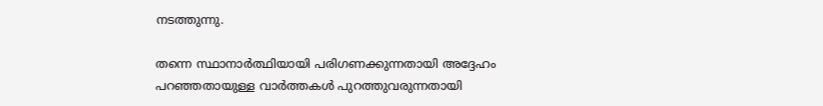നടത്തുന്നു.

തന്നെ സ്ഥാനാര്‍ത്ഥിയായി പരിഗണക്കുന്നതായി അദ്ദേഹം പറഞ്ഞതായുള്ള വാര്‍ത്തകള്‍ പുറത്തുവരുന്നതായി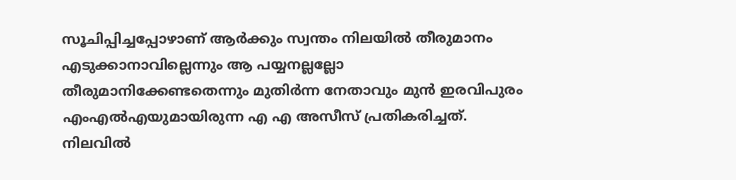സൂചിപ്പിച്ചപ്പോഴാണ് ആര്‍ക്കും സ്വന്തം നിലയില്‍ തീരുമാനം എടുക്കാനാവില്ലെന്നും ആ പയ്യനല്ലല്ലോ തീരുമാനിക്കേണ്ടതെന്നും മുതിര്‍ന്ന നേതാവും മുന്‍ ഇരവിപുരം എംഎല്‍എയുമായിരുന്ന എ എ അസീസ് പ്രതികരിച്ചത്. നിലവില്‍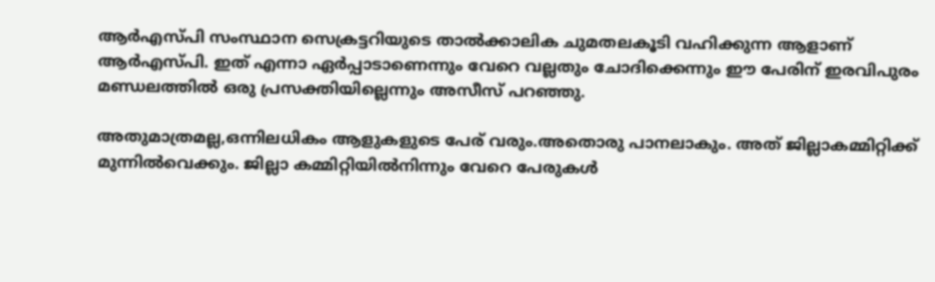ആര്‍എസ്പി സംസ്ഥാന സെക്രട്ടറിയുടെ താല്‍ക്കാലിക ചുമതലകൂടി വഹിക്കുന്ന ആളാണ് ആര്‍എസ്പി. ഇത് എന്നാ ഏര്‍പ്പാടാണെന്നും വേറെ വല്ലതും ചോദിക്കെന്നും ഈ പേരിന് ഇരവിപുരം മണ്ഡലത്തില്‍ ഒരു പ്രസക്തിയില്ലെന്നും അസീസ് പറഞ്ഞു.

അതുമാത്രമല്ല,ഒന്നിലധികം ആളുകളുടെ പേര് വരും.അതൊരു പാനലാകും. അത് ജില്ലാകമ്മിറ്റിക്ക് മുന്നിൽവെക്കും. ജില്ലാ കമ്മിറ്റിയിൽനിന്നും വേറെ പേരുകൾ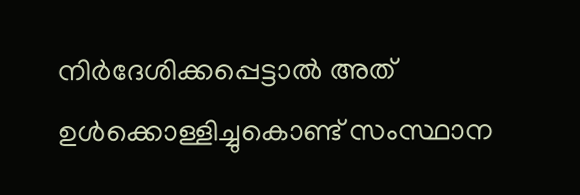നിർദേശിക്കപ്പെട്ടാൽ അത് ഉൾക്കൊള്ളിച്ചുകൊണ്ട് സംസ്ഥാന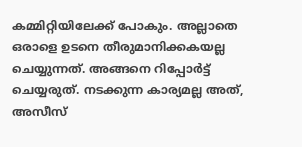കമ്മിറ്റിയിലേക്ക് പോകും. അല്ലാതെ ഒരാളെ ഉടനെ തീരുമാനിക്കകയല്ല ചെയ്യുന്നത്. അങ്ങനെ റിപ്പോർട്ട് ചെയ്യരുത്. നടക്കുന്ന കാര്യമല്ല അത്, അസീസ്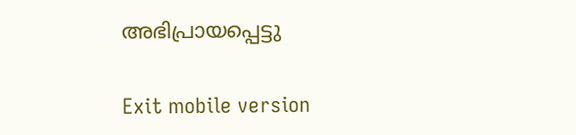അഭിപ്രായപ്പെട്ടു

Exit mobile version